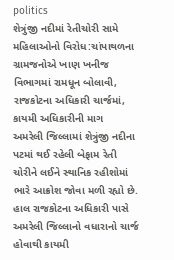politics
શેત્રુંજી નદીમાં રેતીચોરી સામે મહિલાઓનો વિરોધ:ચાંપાથળના ગ્રામજનોએ ખાણ ખનીજ વિભાગમાં રામધૂન બોલાવી, રાજકોટના અધિકારી ચાર્જમાં, કાયમી અધિકારીની માગ
અમરેલી જિલ્લામાં શેત્રુંજી નદીના પટમાં થઈ રહેલી બેફામ રેતી ચોરીને લઈને સ્થાનિક રહીશોમાં ભારે આક્રોશ જોવા મળી રહ્યો છે. હાલ રાજકોટના અધિકારી પાસે અમરેલી જિલ્લાનો વધારાનો ચાર્જ હોવાથી કાયમી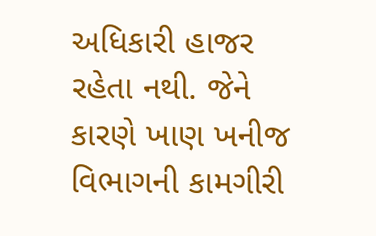અધિકારી હાજર રહેતા નથી. જેને કારણે ખાણ ખનીજ વિભાગની કામગીરી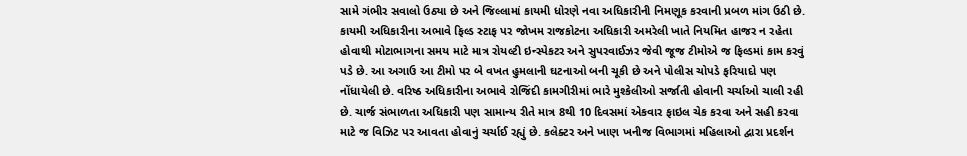સામે ગંભીર સવાલો ઉઠ્યા છે અને જિલ્લામાં કાયમી ધોરણે નવા અધિકારીની નિમણૂક કરવાની પ્રબળ માંગ ઉઠી છે. કાયમી અધિકારીના અભાવે ફિલ્ડ સ્ટાફ પર જોખમ રાજકોટના અધિકારી અમરેલી ખાતે નિયમિત હાજર ન રહેતા હોવાથી મોટાભાગના સમય માટે માત્ર રોયલ્ટી ઇન્સ્પેકટર અને સુપરવાઈઝર જેવી જૂજ ટીમોએ જ ફિલ્ડમાં કામ કરવું પડે છે. આ અગાઉ આ ટીમો પર બે વખત હુમલાની ઘટનાઓ બની ચૂકી છે અને પોલીસ ચોપડે ફરિયાદો પણ નોંધાયેલી છે. વરિષ્ઠ અધિકારીના અભાવે રોજિંદી કામગીરીમાં ભારે મુશ્કેલીઓ સર્જાતી હોવાની ચર્ચાઓ ચાલી રહી છે. ચાર્જ સંભાળતા અધિકારી પણ સામાન્ય રીતે માત્ર 8થી 10 દિવસમાં એકવાર ફાઇલ ચેક કરવા અને સહી કરવા માટે જ વિઝિટ પર આવતા હોવાનું ચર્ચાઈ રહ્યું છે. કલેક્ટર અને ખાણ ખનીજ વિભાગમાં મહિલાઓ દ્વારા પ્રદર્શન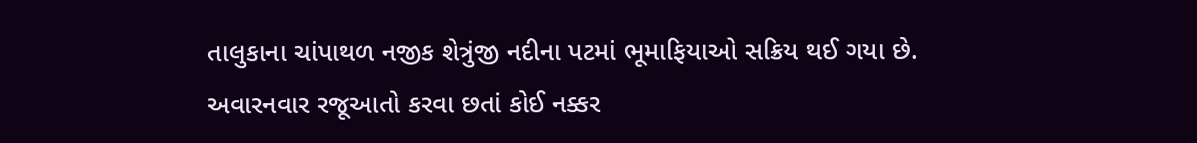તાલુકાના ચાંપાથળ નજીક શેત્રુંજી નદીના પટમાં ભૂમાફિયાઓ સક્રિય થઈ ગયા છે. અવારનવાર રજૂઆતો કરવા છતાં કોઈ નક્કર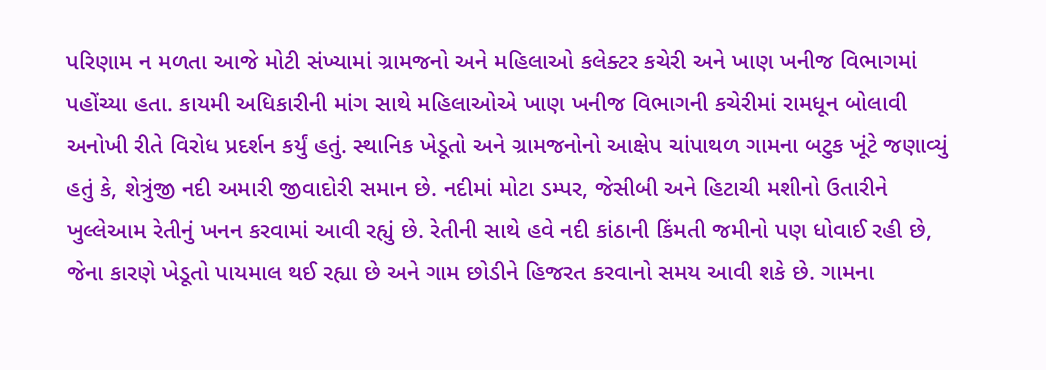પરિણામ ન મળતા આજે મોટી સંખ્યામાં ગ્રામજનો અને મહિલાઓ કલેક્ટર કચેરી અને ખાણ ખનીજ વિભાગમાં પહોંચ્યા હતા. કાયમી અધિકારીની માંગ સાથે મહિલાઓએ ખાણ ખનીજ વિભાગની કચેરીમાં રામધૂન બોલાવી અનોખી રીતે વિરોધ પ્રદર્શન કર્યું હતું. સ્થાનિક ખેડૂતો અને ગ્રામજનોનો આક્ષેપ ચાંપાથળ ગામના બટુક ખૂંટે જણાવ્યું હતું કે, શેત્રુંજી નદી અમારી જીવાદોરી સમાન છે. નદીમાં મોટા ડમ્પર, જેસીબી અને હિટાચી મશીનો ઉતારીને ખુલ્લેઆમ રેતીનું ખનન કરવામાં આવી રહ્યું છે. રેતીની સાથે હવે નદી કાંઠાની કિંમતી જમીનો પણ ધોવાઈ રહી છે, જેના કારણે ખેડૂતો પાયમાલ થઈ રહ્યા છે અને ગામ છોડીને હિજરત કરવાનો સમય આવી શકે છે. ગામના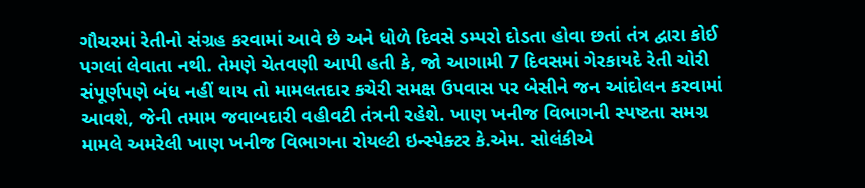ગૌચરમાં રેતીનો સંગ્રહ કરવામાં આવે છે અને ધોળે દિવસે ડમ્પરો દોડતા હોવા છતાં તંત્ર દ્વારા કોઈ પગલાં લેવાતા નથી. તેમણે ચેતવણી આપી હતી કે, જો આગામી 7 દિવસમાં ગેરકાયદે રેતી ચોરી સંપૂર્ણપણે બંધ નહીં થાય તો મામલતદાર કચેરી સમક્ષ ઉપવાસ પર બેસીને જન આંદોલન કરવામાં આવશે, જેની તમામ જવાબદારી વહીવટી તંત્રની રહેશે. ખાણ ખનીજ વિભાગની સ્પષ્ટતા સમગ્ર મામલે અમરેલી ખાણ ખનીજ વિભાગના રોયલ્ટી ઇન્સ્પેક્ટર કે.એમ. સોલંકીએ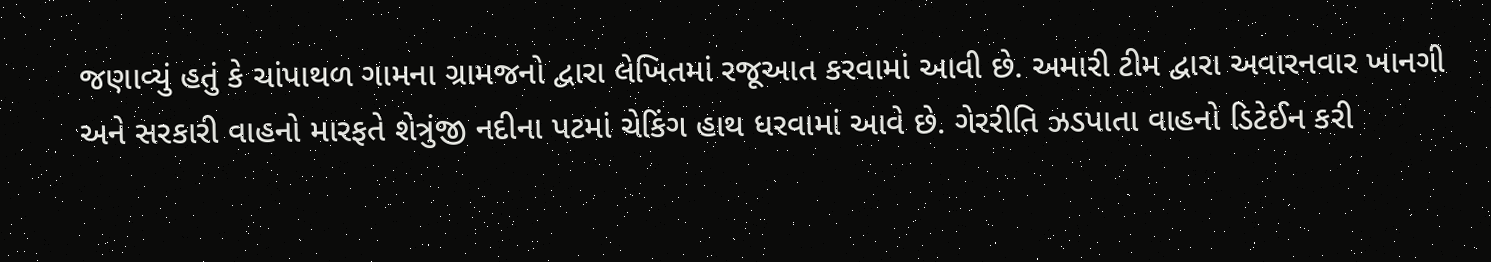જણાવ્યું હતું કે ચાંપાથળ ગામના ગ્રામજનો દ્વારા લેખિતમાં રજૂઆત કરવામાં આવી છે. અમારી ટીમ દ્વારા અવારનવાર ખાનગી અને સરકારી વાહનો મારફતે શેત્રુંજી નદીના પટમાં ચેકિંગ હાથ ધરવામાં આવે છે. ગેરરીતિ ઝડપાતા વાહનો ડિટેઈન કરી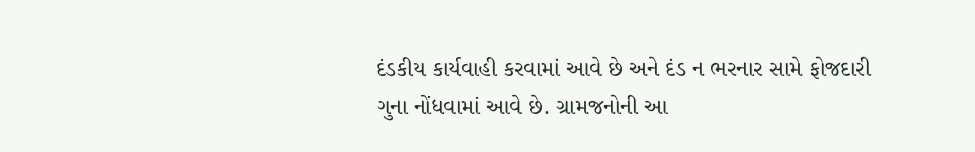દંડકીય કાર્યવાહી કરવામાં આવે છે અને દંડ ન ભરનાર સામે ફોજદારી ગુના નોંધવામાં આવે છે. ગ્રામજનોની આ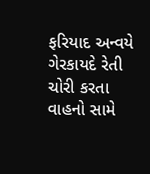ફરિયાદ અન્વયે ગેરકાયદે રેતી ચોરી કરતા વાહનો સામે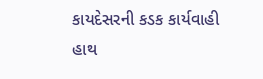કાયદેસરની કડક કાર્યવાહી હાથ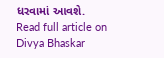ધરવામાં આવશે.
Read full article on Divya Bhaskar